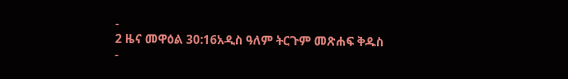-
2 ዜና መዋዕል 30:16አዲስ ዓለም ትርጉም መጽሐፍ ቅዱስ
-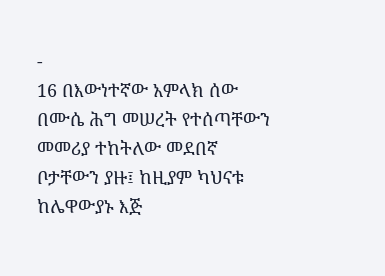-
16 በእውነተኛው አምላክ ሰው በሙሴ ሕግ መሠረት የተሰጣቸውን መመሪያ ተከትለው መደበኛ ቦታቸውን ያዙ፤ ከዚያም ካህናቱ ከሌዋውያኑ እጅ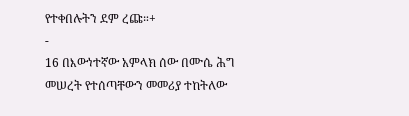የተቀበሉትን ደም ረጩ።+
-
16 በእውነተኛው አምላክ ሰው በሙሴ ሕግ መሠረት የተሰጣቸውን መመሪያ ተከትለው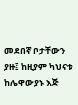መደበኛ ቦታቸውን ያዙ፤ ከዚያም ካህናቱ ከሌዋውያኑ እጅ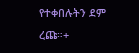የተቀበሉትን ደም ረጩ።+